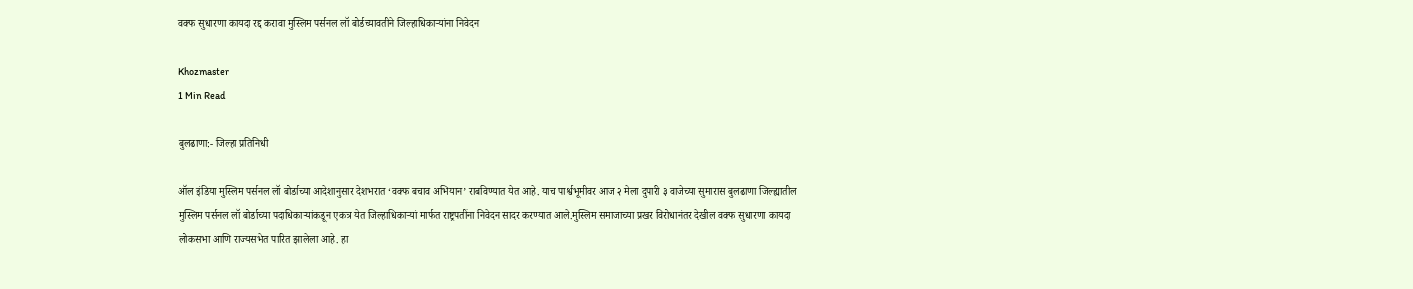वक्फ सुधारणा कायदा रद्द करावा मुस्लिम पर्सनल लॉ बोर्डच्यावतीने जिल्हाधिकाऱ्यांना निवेदन

Khozmaster
1 Min Read

बुलढाणा:- जिल्हा प्रतिनिधी

ऑल इंडिया मुस्लिम पर्सनल लॉ बोर्डाच्या आदेशानुसार देशभरात ‘वक्फ बचाव अभियान’ राबविण्यात येत आहे. याच पार्श्वभूमीवर आज २ मेला दुपारी ३ वाजेच्या सुमारास बुलढाणा जिल्ह्यातील मुस्लिम पर्सनल लॉ बोर्डाच्या पदाधिकाऱ्यांकडून एकत्र येत जिल्हाधिकाऱ्यां मार्फत राष्ट्रपतींना निवेदन सादर करण्यात आले.मुस्लिम समाजाच्या प्रखर विरोधानंतर देखील वक्फ सुधारणा कायदा लोकसभा आणि राज्यसभेत पारित झालेला आहे. हा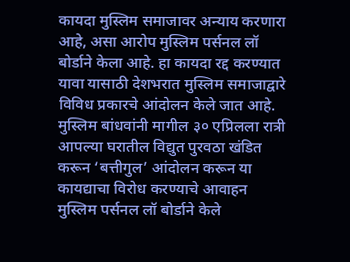कायदा मुस्लिम समाजावर अन्याय करणारा आहे, असा आरोप मुस्लिम पर्सनल लॉ बोर्डाने केला आहे. हा कायदा रद्द करण्यात यावा यासाठी देशभरात मुस्लिम समाजाद्वारे विविध प्रकारचे आंदोलन केले जात आहे. मुस्लिम बांधवांनी मागील ३० एप्रिलला रात्री आपल्या घरातील विद्युत पुरवठा खंडित करून ‘बत्तीगुल’ आंदोलन करून या कायद्याचा विरोध करण्याचे आवाहन मुस्लिम पर्सनल लॉ बोर्डाने केले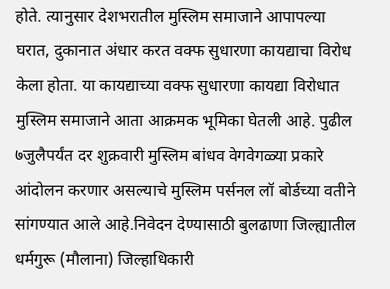होते. त्यानुसार देशभरातील मुस्लिम समाजाने आपापल्या घरात, दुकानात अंधार करत वक्फ सुधारणा कायद्याचा विरोध केला होता. या कायद्याच्या वक्फ सुधारणा कायद्या विरोधात मुस्लिम समाजाने आता आक्रमक भूमिका घेतली आहे. पुढील ७जुलैपर्यंत दर शुक्रवारी मुस्लिम बांधव वेगवेगळ्या प्रकारे आंदोलन करणार असल्याचे मुस्लिम पर्सनल लॉ बोर्डच्या वतीने सांगण्यात आले आहे.निवेदन देण्यासाठी बुलढाणा जिल्ह्यातील धर्मगुरू (मौलाना) जिल्हाधिकारी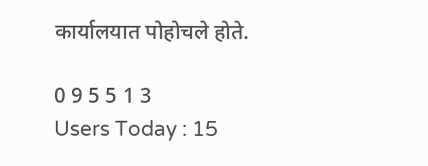कार्यालयात पोहोचले होते.

0 9 5 5 1 3
Users Today : 15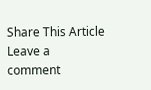Share This Article
Leave a comment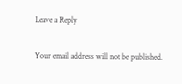Leave a Reply

Your email address will not be published.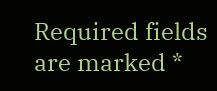Required fields are marked *